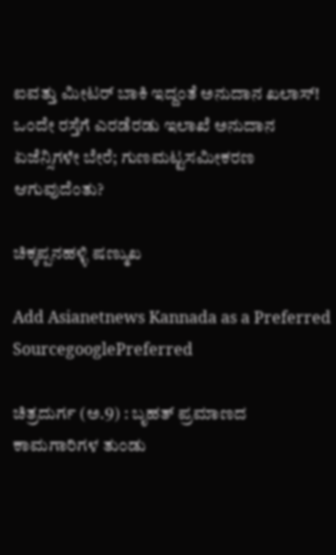ಐವತ್ತು ಮೀಟರ್‌ ಬಾಕಿ ಇದ್ದಂತೆ ಅನುದಾನ ಖಲಾಸ್‌! ಒಂದೇ ರಸ್ತೆಗೆ ಎರಡೆರಡು ಇಲಾಖೆ ಅನುದಾನ ಏಜೆನ್ಸಿಗಳೇ ಬೇರೆ; ಗುಣಮಟ್ಟಸಮೀಕರಣ ಆಗುವುದೆಂತು?

ಚಿಕ್ಕಪ್ಪನಹಳ್ಳಿ ಷಣ್ಮುಖ

Add Asianetnews Kannada as a Preferred SourcegooglePreferred

ಚಿತ್ರದುರ್ಗ (ಅ.9) : ಬೃಹತ್‌ ಪ್ರಮಾಣದ ಕಾಮಗಾರಿಗಳ ತುಂಡು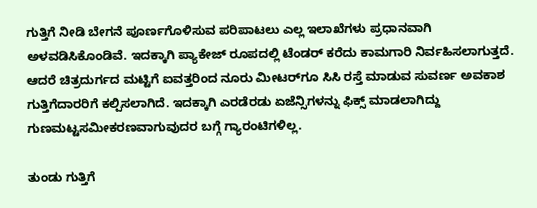ಗುತ್ತಿಗೆ ನೀಡಿ ಬೇಗನೆ ಪೂರ್ಣಗೊಳಿಸುವ ಪರಿಪಾಟಲು ಎಲ್ಲ ಇಲಾಖೆಗಳು ಪ್ರಧಾನವಾಗಿ ಅಳವಡಿಸಿಕೊಂಡಿವೆ. ಇದಕ್ಕಾಗಿ ಪ್ಯಾಕೇಜ್‌ ರೂಪದಲ್ಲಿ ಟೆಂಡರ್‌ ಕರೆದು ಕಾಮಗಾರಿ ನಿರ್ವಹಿಸಲಾಗುತ್ತದೆ. ಆದರೆ ಚಿತ್ರದುರ್ಗದ ಮಟ್ಟಿಗೆ ಐವತ್ತರಿಂದ ನೂರು ಮೀಟರ್‌ಗೂ ಸಿಸಿ ರಸ್ತೆ ಮಾಡುವ ಸುವರ್ಣ ಅವಕಾಶ ಗುತ್ತಿಗೆದಾರರಿಗೆ ಕಲ್ಪಿಸಲಾಗಿದೆ. ಇದಕ್ಕಾಗಿ ಎರಡೆರಡು ಏಜೆನ್ಸಿಗಳನ್ನು ಫಿಕ್ಸ್‌ ಮಾಡಲಾಗಿದ್ದು ಗುಣಮಟ್ಟಸಮೀಕರಣವಾಗುವುದರ ಬಗ್ಗೆ ಗ್ಯಾರಂಟಿಗಳಿಲ್ಲ.

ತುಂಡು ಗುತ್ತಿಗೆ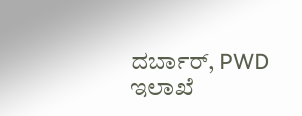ದರ್ಬಾರ್, PWD ಇಲಾಖೆ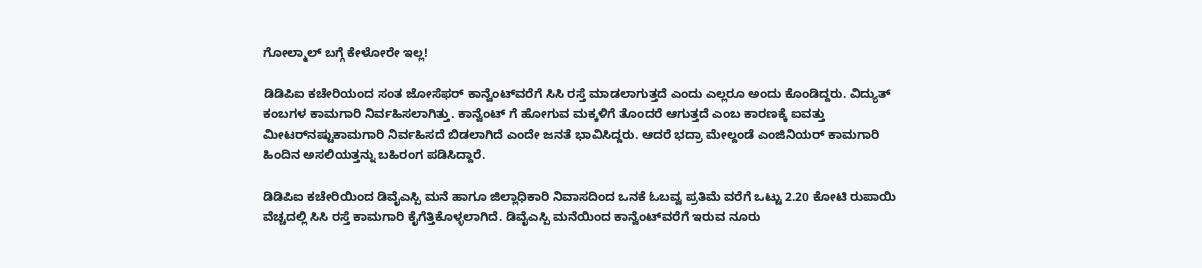ಗೋಲ್ಮಾಲ್‌ ಬಗ್ಗೆ ಕೇಳೋರೇ ಇಲ್ಲ!

ಡಿಡಿಪಿಐ ಕಚೇರಿಯಂದ ಸಂತ ಜೋಸೆಫರ್‌ ಕಾನ್ವೆಂಟ್‌ವರೆಗೆ ಸಿಸಿ ರಸ್ತೆ ಮಾಡಲಾಗುತ್ತದೆ ಎಂದು ಎಲ್ಲರೂ ಅಂದು ಕೊಂಡಿದ್ದರು. ವಿದ್ಯುತ್‌ ಕಂಬಗಳ ಕಾಮಗಾರಿ ನಿರ್ವಹಿಸಲಾಗಿತ್ತು. ಕಾನ್ವೆಂಟ್‌ ಗೆ ಹೋಗುವ ಮಕ್ಕಳಿಗೆ ತೊಂದರೆ ಆಗುತ್ತದೆ ಎಂಬ ಕಾರಣಕ್ಕೆ ಐವತ್ತು ಮೀಟರ್‌ನಷ್ಟುಕಾಮಗಾರಿ ನಿರ್ವಹಿಸದೆ ಬಿಡಲಾಗಿದೆ ಎಂದೇ ಜನತೆ ಭಾವಿಸಿದ್ದರು. ಆದರೆ ಭದ್ರಾ ಮೇಲ್ದಂಡೆ ಎಂಜಿನಿಯರ್‌ ಕಾಮಗಾರಿ ಹಿಂದಿನ ಅಸಲಿಯತ್ತನ್ನು ಬಹಿರಂಗ ಪಡಿಸಿದ್ದಾರೆ.

ಡಿಡಿಪಿಐ ಕಚೇರಿಯಿಂದ ಡಿವೈಎಸ್ಪಿ ಮನೆ ಹಾಗೂ ಜಿಲ್ಲಾಧಿಕಾರಿ ನಿವಾಸದಿಂದ ಒನಕೆ ಓಬವ್ವ ಪ್ರತಿಮೆ ವರೆಗೆ ಒಟ್ಟು 2.20 ಕೋಟಿ ರುಪಾಯಿ ವೆಚ್ಚದಲ್ಲಿ ಸಿಸಿ ರಸ್ತೆ ಕಾಮಗಾರಿ ಕೈಗೆತ್ತಿಕೊಳ್ಳಲಾಗಿದೆ. ಡಿವೈಎಸ್ಪಿ ಮನೆಯಿಂದ ಕಾನ್ವೆಂಟ್‌ವರೆಗೆ ಇರುವ ನೂರು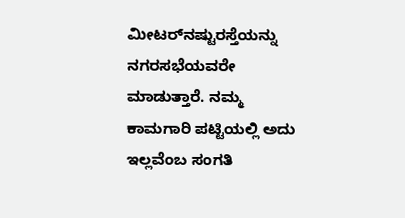ಮೀಟರ್‌ನಷ್ಟುರಸ್ತೆಯನ್ನು ನಗರಸಭೆಯವರೇ ಮಾಡುತ್ತಾರೆ. ನಮ್ಮ ಕಾಮಗಾರಿ ಪಟ್ಟಿಯಲ್ಲಿ ಅದು ಇಲ್ಲವೆಂಬ ಸಂಗತಿ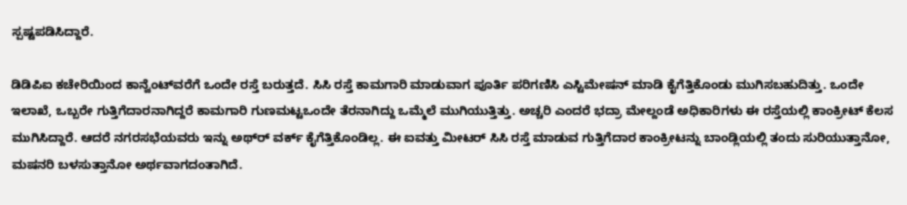ಸ್ಪಷ್ಟಪಡಿಸಿದ್ದಾರೆ.

ಡಿಡಿಪಿಐ ಕಚೇರಿಯಿಂದ ಕಾನ್ವೆಂಟ್‌ವರೆಗೆ ಒಂದೇ ರಸ್ತೆ ಬರುತ್ತದೆ. ಸಿಸಿ ರಸ್ತೆ ಕಾಮಗಾರಿ ಮಾಡುವಾಗ ಪೂರ್ತಿ ಪರಿಗಣಿಸಿ ಎಸ್ಟಿಮೇಷನ್‌ ಮಾಡಿ ಕೈಗೆತ್ತಿಕೊಂಡು ಮುಗಿಸಬಹುದಿತ್ತು. ಒಂದೇ ಇಲಾಖೆ, ಒಬ್ಬರೇ ಗುತ್ತಿಗೆದಾರನಾಗಿದ್ದರೆ ಕಾಮಗಾರಿ ಗುಣಮಟ್ಟಒಂದೇ ತೆರನಾಗಿದ್ದು ಒಮ್ಮೆಲೆ ಮುಗಿಯುತ್ತಿತ್ತು. ಅಚ್ಚರಿ ಎಂದರೆ ಭದ್ರಾ ಮೇಲ್ದಂಡೆ ಅಧಿಕಾರಿಗಳು ಈ ರಸ್ತೆಯಲ್ಲಿ ಕಾಂಕ್ರೀಟ್‌ ಕೆಲಸ ಮುಗಿಸಿದ್ದಾರೆ. ಆದರೆ ನಗರಸಭೆಯವರು ಇನ್ನು ಅಥ್‌ರ್‍ ವರ್ಕ್ ಕೈಗೆತ್ತಿಕೊಂಡಿಲ್ಲ. ಈ ಐವತ್ತು ಮೀಟರ್‌ ಸಿಸಿ ರಸ್ತೆ ಮಾಡುವ ಗುತ್ತಿಗೆದಾರ ಕಾಂಕ್ರೀಟನ್ನು ಬಾಂಡ್ಲಿಯಲ್ಲಿ ತಂದು ಸುರಿಯುತ್ತಾನೋ, ಮಷನರಿ ಬಳಸುತ್ತಾನೋ ಅರ್ಥವಾಗದಂತಾಗಿದೆ.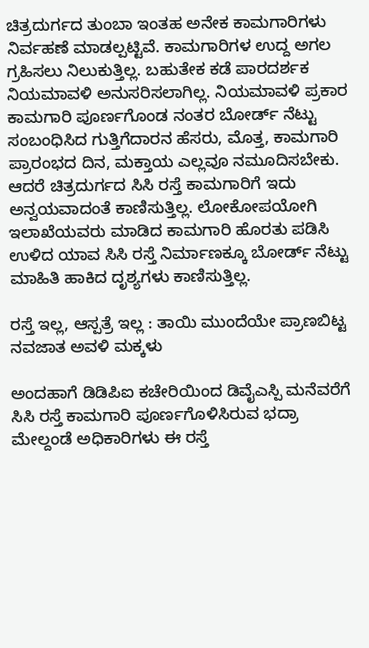ಚಿತ್ರದುರ್ಗದ ತುಂಬಾ ಇಂತಹ ಅನೇಕ ಕಾಮಗಾರಿಗಳು ನಿರ್ವಹಣೆ ಮಾಡಲ್ಪಟ್ಟಿವೆ. ಕಾಮಗಾರಿಗಳ ಉದ್ದ ಅಗಲ ಗ್ರಹಿಸಲು ನಿಲುಕುತ್ತಿಲ್ಲ. ಬಹುತೇಕ ಕಡೆ ಪಾರದರ್ಶಕ ನಿಯಮಾವಳಿ ಅನುಸರಿಸಲಾಗಿಲ್ಲ. ನಿಯಮಾವಳಿ ಪ್ರಕಾರ ಕಾಮಗಾರಿ ಪೂರ್ಣಗೊಂಡ ನಂತರ ಬೋರ್ಡ್‌ ನೆಟ್ಟು ಸಂಬಂಧಿಸಿದ ಗುತ್ತಿಗೆದಾರನ ಹೆಸರು, ಮೊತ್ತ, ಕಾಮಗಾರಿ ಪ್ರಾರಂಭದ ದಿನ, ಮಕ್ತಾಯ ಎಲ್ಲವೂ ನಮೂದಿಸಬೇಕು. ಆದರೆ ಚಿತ್ರದುರ್ಗದ ಸಿಸಿ ರಸ್ತೆ ಕಾಮಗಾರಿಗೆ ಇದು ಅನ್ವಯವಾದಂತೆ ಕಾಣಿಸುತ್ತಿಲ್ಲ. ಲೋಕೋಪಯೋಗಿ ಇಲಾಖೆಯವರು ಮಾಡಿದ ಕಾಮಗಾರಿ ಹೊರತು ಪಡಿಸಿ ಉಳಿದ ಯಾವ ಸಿಸಿ ರಸ್ತೆ ನಿರ್ಮಾಣಕ್ಕೂ ಬೋರ್ಡ್‌ ನೆಟ್ಟು ಮಾಹಿತಿ ಹಾಕಿದ ದೃಶ್ಯಗಳು ಕಾಣಿಸುತ್ತಿಲ್ಲ.

ರಸ್ತೆ ಇಲ್ಲ, ಆಸ್ಪತ್ರೆ ಇಲ್ಲ : ತಾಯಿ ಮುಂದೆಯೇ ಪ್ರಾಣಬಿಟ್ಟ ನವಜಾತ ಅವಳಿ ಮಕ್ಕಳು

ಅಂದಹಾಗೆ ಡಿಡಿಪಿಐ ಕಚೇರಿಯಿಂದ ಡಿವೈಎಸ್ಪಿ ಮನೆವರೆಗೆ ಸಿಸಿ ರಸ್ತೆ ಕಾಮಗಾರಿ ಪೂರ್ಣಗೊಳಿಸಿರುವ ಭದ್ರಾ ಮೇಲ್ದಂಡೆ ಅಧಿಕಾರಿಗಳು ಈ ರಸ್ತೆ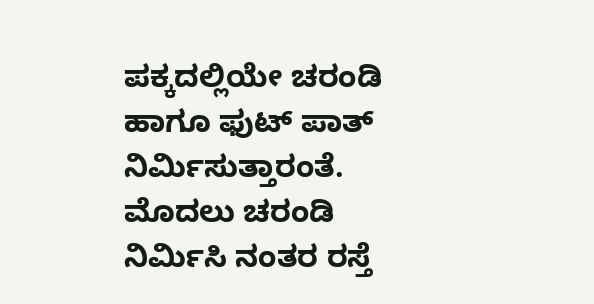ಪಕ್ಕದಲ್ಲಿಯೇ ಚರಂಡಿ ಹಾಗೂ ಫುಟ್‌ ಪಾತ್‌ ನಿರ್ಮಿಸುತ್ತಾರಂತೆ. ಮೊದಲು ಚರಂಡಿ ನಿರ್ಮಿಸಿ ನಂತರ ರಸ್ತೆ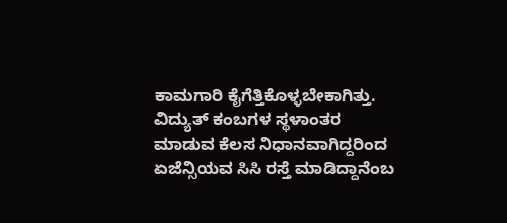ಕಾಮಗಾರಿ ಕೈಗೆತ್ತಿಕೊಳ್ಳಬೇಕಾಗಿತ್ತು. ವಿದ್ಯುತ್‌ ಕಂಬಗಳ ಸ್ಥಳಾಂತರ ಮಾಡುವ ಕೆಲಸ ನಿಧಾನವಾಗಿದ್ದರಿಂದ ಏಜೆನ್ಸಿಯವ ಸಿಸಿ ರಸ್ತೆ ಮಾಡಿದ್ದಾನೆಂಬ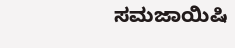ಸಮಜಾಯಿಷಿ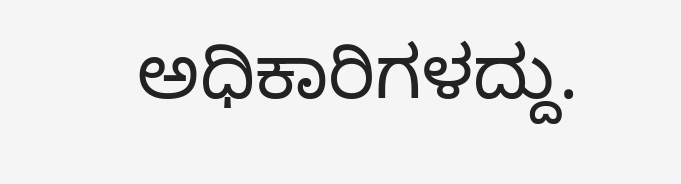ಅಧಿಕಾರಿಗಳದ್ದು.